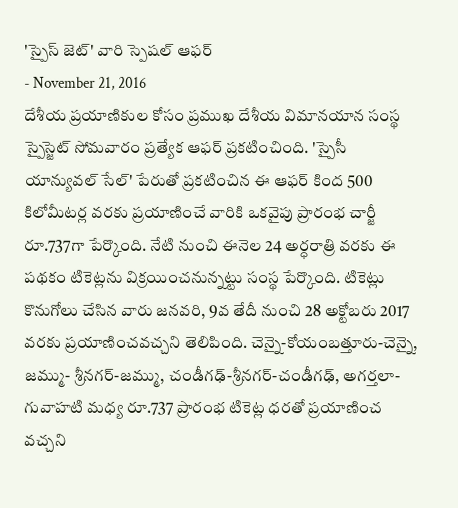'స్పైస్ జెట్' వారి స్పెషల్ ఆఫర్
- November 21, 2016
దేశీయ ప్రయాణికుల కోసం ప్రముఖ దేశీయ విమానయాన సంస్థ స్పైస్జెట్ సోమవారం ప్రత్యేక ఆఫర్ ప్రకటించింది. 'స్పైసీ యాన్యువల్ సేల్' పేరుతో ప్రకటించిన ఈ ఆఫర్ కింద 500 కిలోమీటర్ల వరకు ప్రయాణించే వారికి ఒకవైపు ప్రారంభ చార్జీ రూ.737గా పేర్కొంది. నేటి నుంచి ఈనెల 24 అర్ధరాత్రి వరకు ఈ పథకం టికెట్లను విక్రయించనున్నట్టు సంస్థ పేర్కొంది. టికెట్లు కొనుగోలు చేసిన వారు జనవరి, 9వ తేదీ నుంచి 28 అక్టోబరు 2017 వరకు ప్రయాణించవచ్చని తెలిపింది. చెన్నై-కోయంబత్తూరు-చెన్నై, జమ్ము- శ్రీనగర్-జమ్ము, చండీగఢ్-శ్రీనగర్-చండీగఢ్, అగర్తలా-గువాహటి మధ్య రూ.737 ప్రారంభ టికెట్ల ధరతో ప్రయాణించ వచ్చని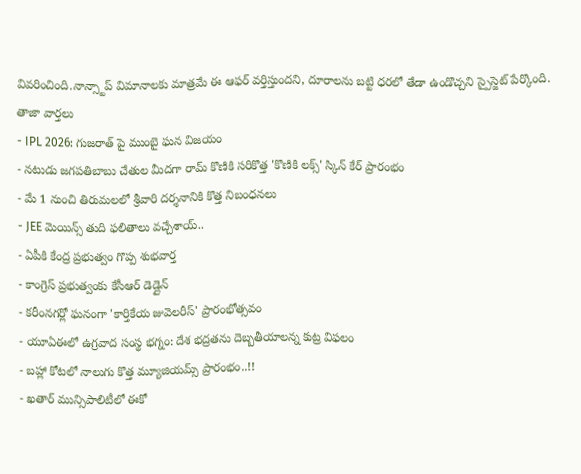వివరించింది.నాన్స్టాప్ విమానాలకు మాత్రమే ఈ ఆఫర్ వర్తిస్తుందని, దూరాలను బట్టి ధరలో తేడా ఉండొచ్చని స్పైస్జెట్ పేర్కొంది.
తాజా వార్తలు
- IPL 2026: గుజరాత్ పై ముంబై ఘన విజయం
- నటుడు జగపతిబాబు చేతుల మీదగా రామ్ కొణికి సరికొత్త 'కొణికి లక్స్' స్కిన్ కేర్ ప్రారంభం
- మే 1 నుంచి తిరుమలలో శ్రీవారి దర్శనానికి కొత్త నిబంధనలు
- JEE మెయిన్స్ తుది ఫలితాలు వచ్చేశాయ్..
- ఏపీకి కేంద్ర ప్రభుత్వం గొప్ప శుభవార్త
- కాంగ్రెస్ ప్రభుత్వంకు కేసీఆర్ డెడ్లైన్
- కరీంనగర్లో ఘనంగా 'కార్తికేయ జువెలరీస్' ప్రారంభోత్సవం
- యూఏఈలో ఉగ్రవాద సంస్థ భగ్నం: దేశ భద్రతను దెబ్బతీయాలన్న కుట్ర విఫలం
- బహ్లా కోటలో నాలుగు కొత్త మ్యూజియమ్స్ ప్రారంభం..!!
- ఖతార్ మున్సిపాలిటీలో ఈకో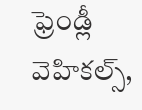ఫ్రెండ్లీ వెహికల్స్,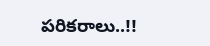పరికరాలు..!!